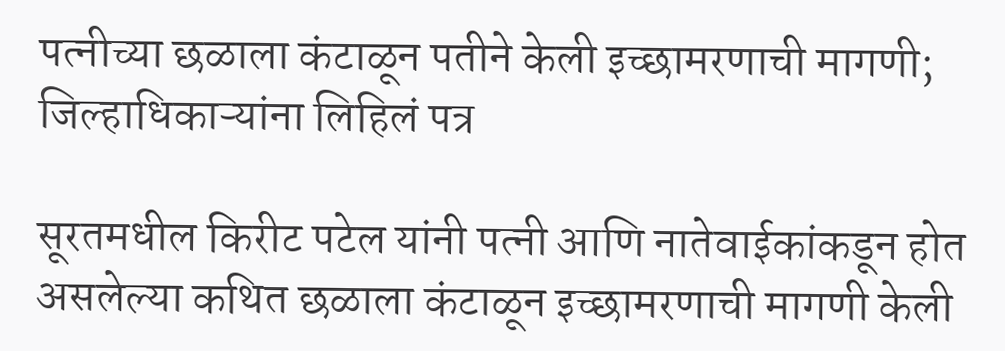पत्नीच्या छळाला कंटाळून पतीने केली इच्छामरणाची मागणी; जिल्हाधिकाऱ्यांना लिहिलं पत्र

सूरतमधील किरीट पटेल यांनी पत्नी आणि नातेवाईकांकडून होत असलेल्या कथित छळाला कंटाळून इच्छामरणाची मागणी केली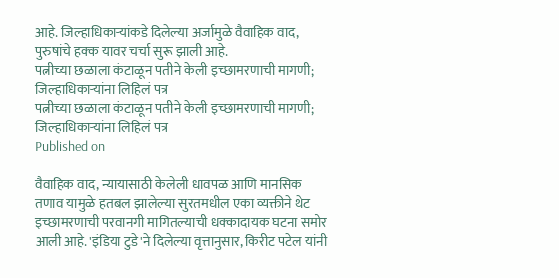आहे. जिल्हाधिकाऱ्यांकडे दिलेल्या अर्जामुळे वैवाहिक वाद, पुरुषांचे हक्क यावर चर्चा सुरू झाली आहे.
पत्नीच्या छळाला कंटाळून पतीने केली इच्छामरणाची मागणी; जिल्हाधिकाऱ्यांना लिहिलं पत्र
पत्नीच्या छळाला कंटाळून पतीने केली इच्छामरणाची मागणी; जिल्हाधिकाऱ्यांना लिहिलं पत्र
Published on

वैवाहिक वाद, न्यायासाठी केलेली धावपळ आणि मानसिक तणाव यामुळे हतबल झालेल्या सुरतमधील एका व्यक्तीने थेट इच्छामरणाची परवानगी मागितल्याची धक्कादायक घटना समोर आली आहे. 'इंडिया टुडे'ने दिलेल्या वृत्तानुसार, किरीट पटेल यांनी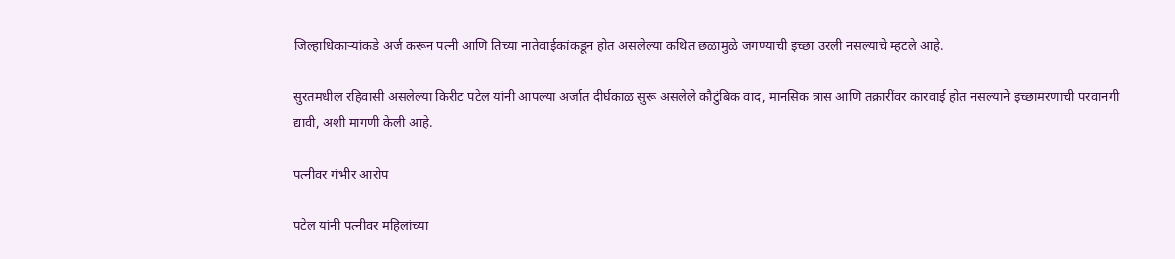जिल्हाधिकाऱ्यांकडे अर्ज करून पत्नी आणि तिच्या नातेवाईकांकडून होत असलेल्या कथित छळामुळे जगण्याची इच्छा उरली नसल्याचे म्हटले आहे.

सुरतमधील रहिवासी असलेल्या किरीट पटेल यांनी आपल्या अर्जात दीर्घकाळ सुरू असलेले कौटुंबिक वाद, मानसिक त्रास आणि तक्रारींवर कारवाई होत नसल्याने इच्छामरणाची परवानगी द्यावी, अशी मागणी केली आहे.

पत्नीवर गंभीर आरोप

पटेल यांनी पत्नीवर महिलांच्या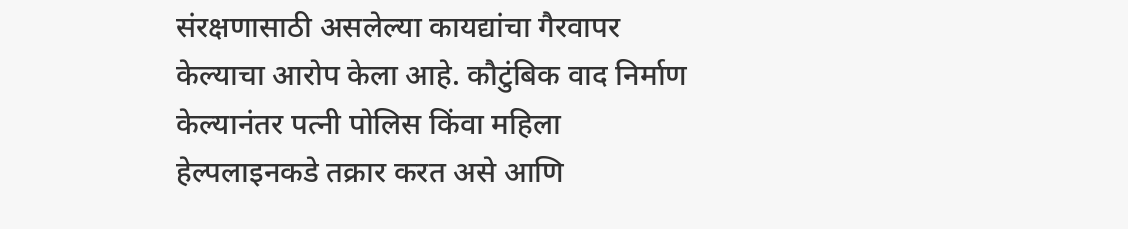संरक्षणासाठी असलेल्या कायद्यांचा गैरवापर केल्याचा आरोप केला आहे. कौटुंबिक वाद निर्माण केल्यानंतर पत्नी पोलिस किंवा महिला हेल्पलाइनकडे तक्रार करत असे आणि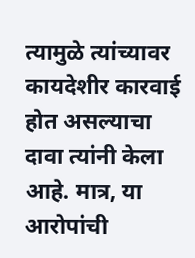त्यामुळे त्यांच्यावर कायदेशीर कारवाई होत असल्याचा दावा त्यांनी केला आहे. मात्र, या आरोपांची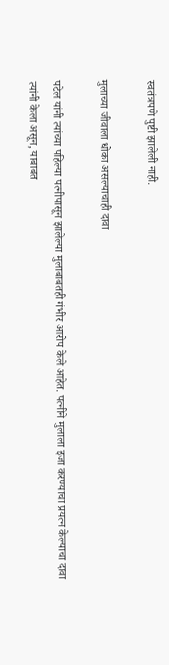स्वतंत्रपणे पुष्टी झालेली नाही.

मुलाच्या जीवाला धोका असल्याचाही दावा

पटेल यांनी त्यांच्या पहिल्या पत्नीपासून झालेल्या मुलाबाबतही गंभीर आरोप केले आहेत. पत्नीने मुलाला इजा करण्याचा प्रयत्न केल्याचा दावा त्यांनी केला असून, याबाबत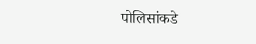पोलिसांकडे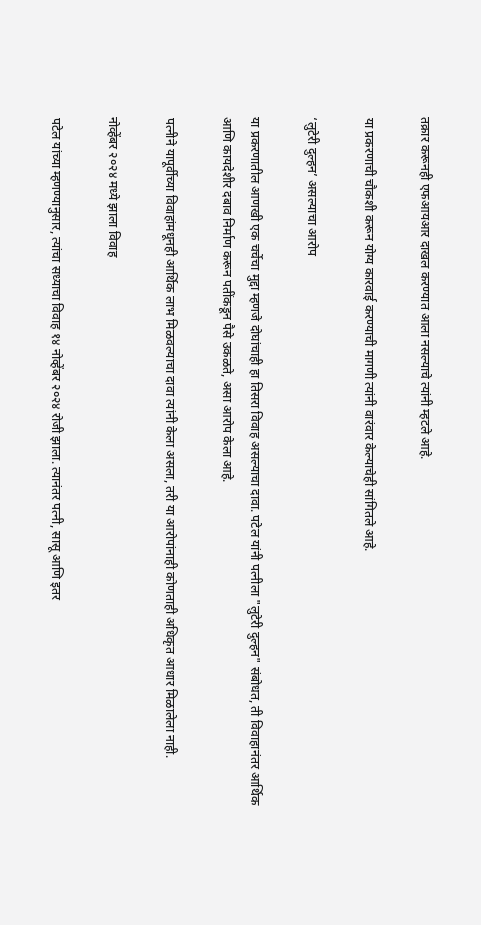तक्रार करूनही एफआयआर दाखल करण्यात आला नसल्याचे त्यांनी म्हटले आहे.

या प्रकरणाची चौकशी करून योग्य कारवाई करण्याची मागणी त्यांनी वारंवार केल्याचेही सांगितले आहे.

‘लुटेरी दुल्हन’ असल्याचा आरोप

या प्रकरणातील आणखी एक चर्चेचा मुद्दा म्हणजे दोघांचाही हा तिसरा विवाह असल्याचा दावा. पटेल यांनी पत्नीला "लुटेरी दुल्हन" संबोधत, ती विवाहानंतर आर्थिक आणि कायदेशीर दबाव निर्माण करून पतींकडून पैसे उकळते, असा आरोप केला आहे.

पत्नीने यापूर्वीच्या विवाहांमधूनही आर्थिक लाभ मिळवल्याचा दावा त्यांनी केला असला, तरी या आरोपांनाही कोणताही अधिकृत आधार मिळालेला नाही.

नोव्हेंबर २०२४ मध्ये झाला विवाह

पटेल यांच्या म्हणण्यानुसार, त्यांचा सध्याचा विवाह १४ नोव्हेंबर २०२४ रोजी झाला. त्यानंतर पत्नी, सासू आणि इतर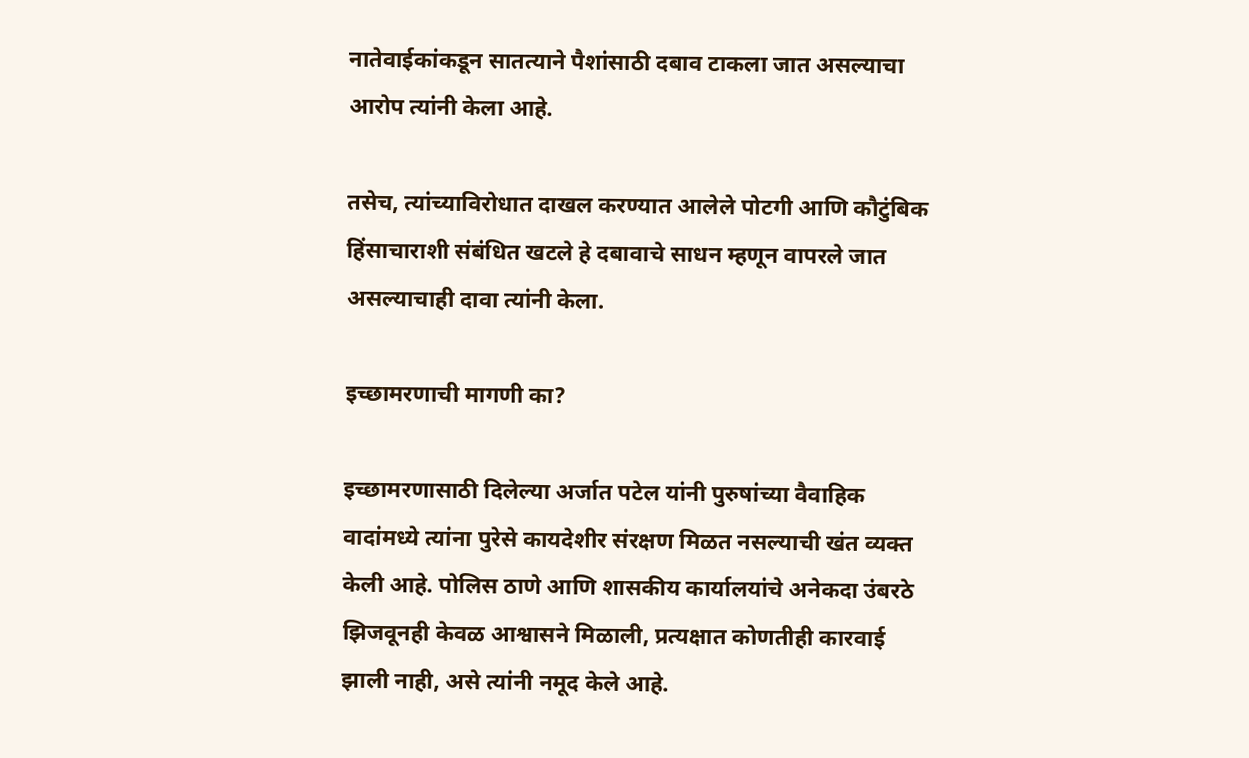नातेवाईकांकडून सातत्याने पैशांसाठी दबाव टाकला जात असल्याचा आरोप त्यांनी केला आहे.

तसेच, त्यांच्याविरोधात दाखल करण्यात आलेले पोटगी आणि कौटुंबिक हिंसाचाराशी संबंधित खटले हे दबावाचे साधन म्हणून वापरले जात असल्याचाही दावा त्यांनी केला.

इच्छामरणाची मागणी का?

इच्छामरणासाठी दिलेल्या अर्जात पटेल यांनी पुरुषांच्या वैवाहिक वादांमध्ये त्यांना पुरेसे कायदेशीर संरक्षण मिळत नसल्याची खंत व्यक्त केली आहे. पोलिस ठाणे आणि शासकीय कार्यालयांचे अनेकदा उंबरठे झिजवूनही केवळ आश्वासने मिळाली, प्रत्यक्षात कोणतीही कारवाई झाली नाही, असे त्यांनी नमूद केले आहे.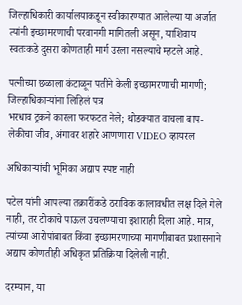जिल्हाधिकारी कार्यालयाकडून स्वीकारण्यात आलेल्या या अर्जात त्यांनी इच्छामरणाची परवानगी मागितली असून, याशिवाय स्वतःकडे दुसरा कोणताही मार्ग उरला नसल्याचे म्हटले आहे.

पत्नीच्या छळाला कंटाळून पतीने केली इच्छामरणाची मागणी; जिल्हाधिकाऱ्यांना लिहिलं पत्र
भरधाव ट्रकने कारला फरफटत नेले; थोडक्यात वाचला बाप-लेकीचा जीव, अंगावर शहारे आणणारा VIDEO व्हायरल

अधिकाऱ्यांची भूमिका अद्याप स्पष्ट नाही

पटेल यांनी आपल्या तक्रारींकडे ठराविक कालावधीत लक्ष दिले गेले नाही, तर टोकाचे पाऊल उचलण्याचा इशाराही दिला आहे. मात्र, त्यांच्या आरोपांबाबत किंवा इच्छामरणाच्या मागणीबाबत प्रशासनाने अद्याप कोणतीही अधिकृत प्रतिक्रिया दिलेली नाही.

दरम्यान, या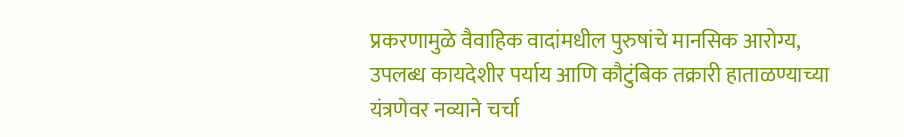प्रकरणामुळे वैवाहिक वादांमधील पुरुषांचे मानसिक आरोग्य, उपलब्ध कायदेशीर पर्याय आणि कौटुंबिक तक्रारी हाताळण्याच्या यंत्रणेवर नव्याने चर्चा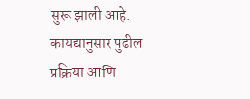सुरू झाली आहे. कायद्यानुसार पुढील प्रक्रिया आणि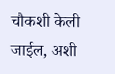चौकशी केली जाईल, अशी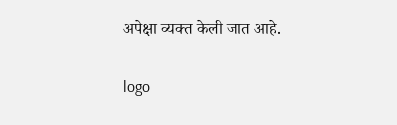अपेक्षा व्यक्त केली जात आहे.

logo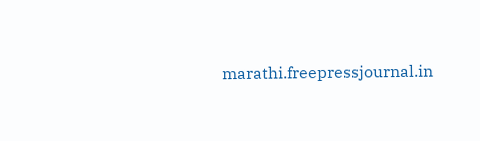marathi.freepressjournal.in